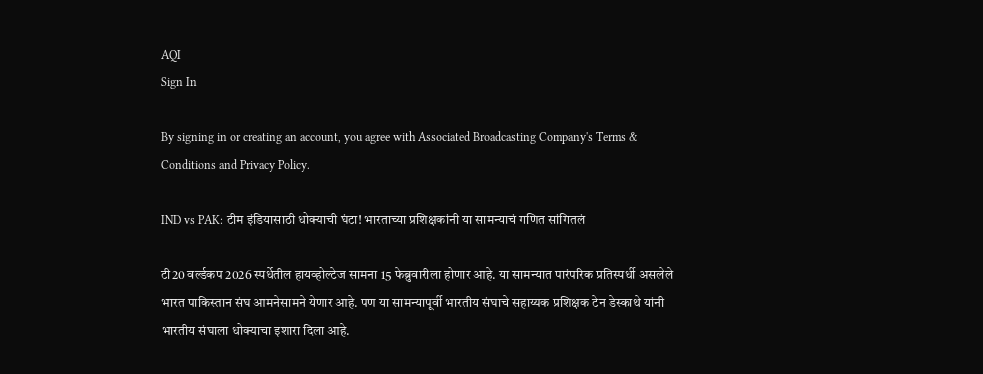AQI
Sign In

By signing in or creating an account, you agree with Associated Broadcasting Company's Terms & Conditions and Privacy Policy.

IND vs PAK: टीम इंडियासाठी धोक्याची घंटा! भारताच्या प्रशिक्षकांनी या सामन्याचं गणित सांगितलं

टी20 वर्ल्डकप 2026 स्पर्धेतील हायव्होल्टेज सामना 15 फेब्रुवारीला होणार आहे. या सामन्यात पारंपरिक प्रतिस्पर्धी असलेले भारत पाकिस्तान संघ आमनेसामने येणार आहे. पण या सामन्यापूर्वी भारतीय संघाचे सहाय्यक प्रशिक्षक टेन डेस्काथे यांनी भारतीय संघाला धोक्याचा इशारा दिला आहे.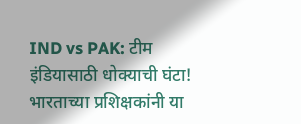IND vs PAK: टीम इंडियासाठी धोक्याची घंटा! भारताच्या प्रशिक्षकांनी या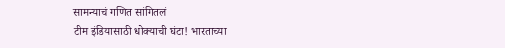सामन्याचं गणित सांगितलं
टीम इंडियासाठी धोक्याची घंटा! भारताच्या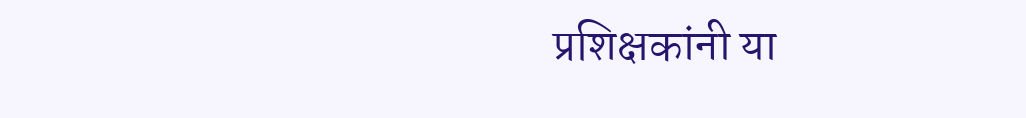प्रशिक्षकांनी या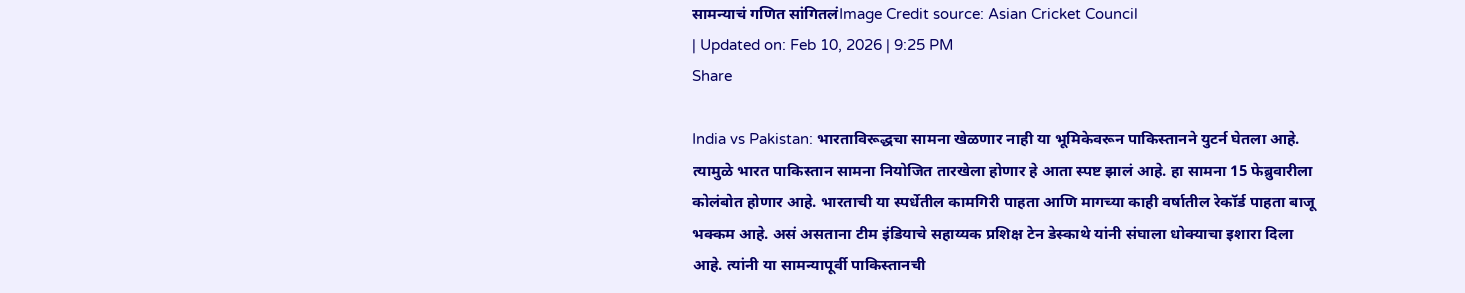सामन्याचं गणित सांगितलंImage Credit source: Asian Cricket Council
| Updated on: Feb 10, 2026 | 9:25 PM
Share

India vs Pakistan: भारताविरूद्धचा सामना खेळणार नाही या भूमिकेवरून पाकिस्तानने युटर्न घेतला आहे. त्यामुळे भारत पाकिस्तान सामना नियोजित तारखेला होणार हे आता स्पष्ट झालं आहे. हा सामना 15 फेब्रुवारीला कोलंबोत होणार आहे. भारताची या स्पर्धेतील कामगिरी पाहता आणि मागच्या काही वर्षातील रेकॉर्ड पाहता बाजू भक्कम आहे. असं असताना टीम इंडियाचे सहाय्यक प्रशिक्ष टेन डेस्काथे यांनी संघाला धोक्याचा इशारा दिला आहे. त्यांनी या सामन्यापूर्वी पाकिस्तानची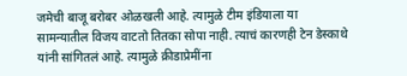जमेची बाजू बरोबर ओळखली आहे. त्यामुळे टीम इंडियाला या सामन्यातील विजय वाटतो तितका सोपा नाही. त्याचं कारणही टेन डेस्काथे यांनी सांगितलं आहे. त्यामुळे क्रीडाप्रेमींना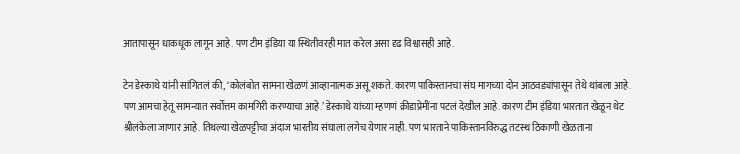आतापासून धाकधूक लागून आहे. पण टीम इंडिया या स्थितीवरही मात करेल असा दृढ विश्वासही आहे.

टेन डेस्काथे यांनी सांगितलं की, ‘कोलंबोत सामना खेळणं आव्हानात्मक असू शकते. कारण पाकिस्तानचा संघ मागच्या दोन आठवड्यांपासून तेथे थांबला आहे. पण आमचा हेतू सामन्यात सर्वोत्तम कामगिरी करण्याचा आहे.’ डेस्काथे यांच्या म्हणणं क्रीडाप्रेमींना पटलं देखील आहे. कारण टीम इंडिया भारतात खेळून थेट श्रीलंकेला जाणार आहे. तिथल्या खेळपट्टीचा अंदाज भारतीय संघाला लगेच येणार नाही. पण भारताने पाकिस्तानविरुद्ध तटस्थ ठिकाणी खेळताना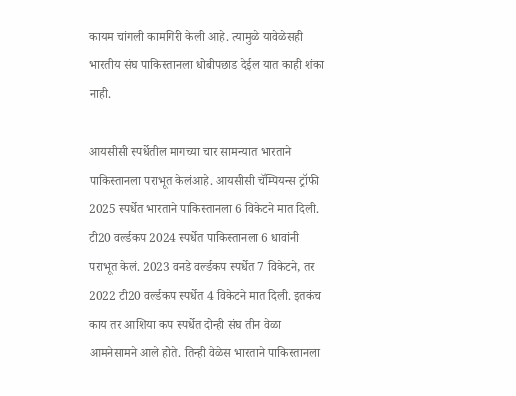कायम चांगली कामगिरी केली आहे. त्यामुळे यावेळेसही भारतीय संघ पाकिस्तानला धोबीपछाड देईल यात काही शंका नाही.

आयसीसी स्पर्धेतील मागच्या चार सामन्यात भारताने पाकिस्तानला पराभूत केलंआहे. आयसीसी चॅम्पियन्स ट्रॉफी 2025 स्पर्धेत भारताने पाकिस्तानला 6 विकेटने मात दिली. टी20 वर्ल्डकप 2024 स्पर्धेत पाकिस्तानला 6 धावांनी पराभूत केलं. 2023 वनडे वर्ल्डकप स्पर्धेत 7 विकेटने, तर 2022 टी20 वर्ल्डकप स्पर्धेत 4 विकेटने मात दिली. इतकंच काय तर आशिया कप स्पर्धेत दोन्ही संघ तीन वेळा आमनेसामने आले होते. तिन्ही वेळेस भारताने पाकिस्तानला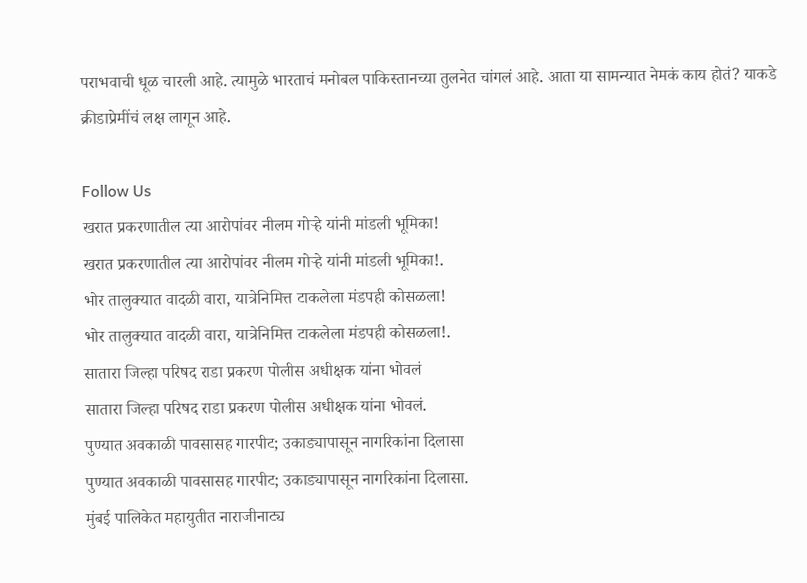पराभवाची धूळ चारली आहे. त्यामुळे भारताचं मनोबल पाकिस्तानच्या तुलनेत चांगलं आहे. आता या सामन्यात नेमकं काय होतं? याकडे क्रीडाप्रेमींचं लक्ष लागून आहे.

Follow Us
खरात प्रकरणातील त्या आरोपांवर नीलम गोऱ्हे यांनी मांडली भूमिका!
खरात प्रकरणातील त्या आरोपांवर नीलम गोऱ्हे यांनी मांडली भूमिका!.
भोर तालुक्यात वादळी वारा, यात्रेनिमित्त टाकलेला मंडपही कोसळला!
भोर तालुक्यात वादळी वारा, यात्रेनिमित्त टाकलेला मंडपही कोसळला!.
सातारा जिल्हा परिषद राडा प्रकरण पोलीस अधीक्षक यांना भोवलं
सातारा जिल्हा परिषद राडा प्रकरण पोलीस अधीक्षक यांना भोवलं.
पुण्यात अवकाळी पावसासह गारपीट; उकाड्यापासून नागरिकांना दिलासा
पुण्यात अवकाळी पावसासह गारपीट; उकाड्यापासून नागरिकांना दिलासा.
मुंबई पालिकेत महायुतीत नाराजीनाट्य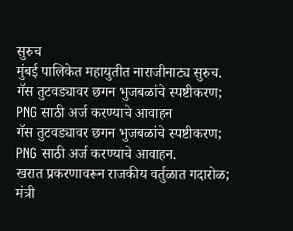सुरुच
मुंबई पालिकेत महायुतीत नाराजीनाट्य सुरुच.
गॅस तुटवड्यावर छगन भुजबळांचे स्पष्टीकरण; PNG साठी अर्ज करण्याचे आवाहन
गॅस तुटवड्यावर छगन भुजबळांचे स्पष्टीकरण; PNG साठी अर्ज करण्याचे आवाहन.
खरात प्रकरणावरून राजकीय वर्तुळात गदारोळ; मंत्री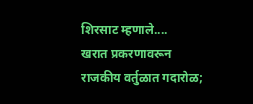शिरसाट म्हणाले....
खरात प्रकरणावरून राजकीय वर्तुळात गदारोळ;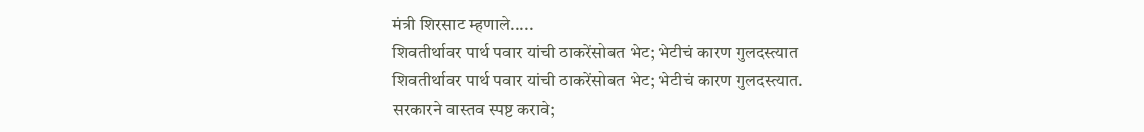मंत्री शिरसाट म्हणाले.....
शिवतीर्थावर पार्थ पवार यांची ठाकरेंसोबत भेट; भेटीचं कारण गुलदस्त्यात
शिवतीर्थावर पार्थ पवार यांची ठाकरेंसोबत भेट; भेटीचं कारण गुलदस्त्यात.
सरकारने वास्तव स्पष्ट करावे;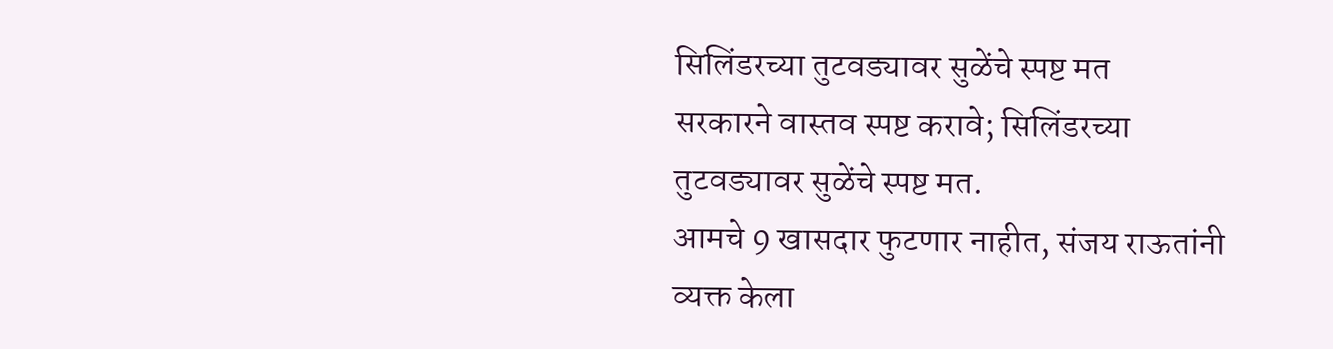सिलिंडरच्या तुटवड्यावर सुळेंचे स्पष्ट मत
सरकारने वास्तव स्पष्ट करावे; सिलिंडरच्या तुटवड्यावर सुळेंचे स्पष्ट मत.
आमचे 9 खासदार फुटणार नाहीत, संजय राऊतांनी व्यक्त केला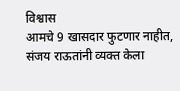विश्वास
आमचे 9 खासदार फुटणार नाहीत, संजय राऊतांनी व्यक्त केला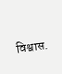विश्वास.